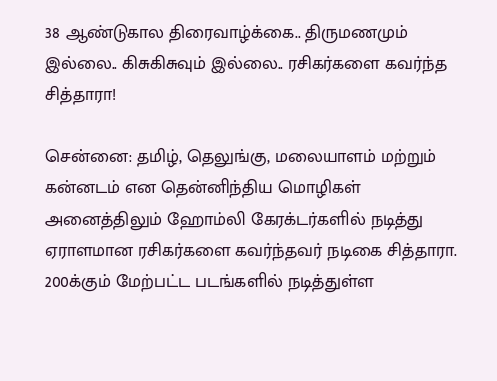38 ஆண்டுகால திரைவாழ்க்கை.. திருமணமும் இல்லை.. கிசுகிசுவும் இல்லை.. ரசிகர்களை கவர்ந்த சித்தாரா!

சென்னை: தமிழ், தெலுங்கு, மலையாளம் மற்றும் கன்னடம் என தென்னிந்திய மொழிகள் அனைத்திலும் ஹோம்லி கேரக்டர்களில் நடித்து ஏராளமான ரசிகர்களை கவர்ந்தவர் நடிகை சித்தாரா. 200க்கும் மேற்பட்ட படங்களில் நடித்துள்ள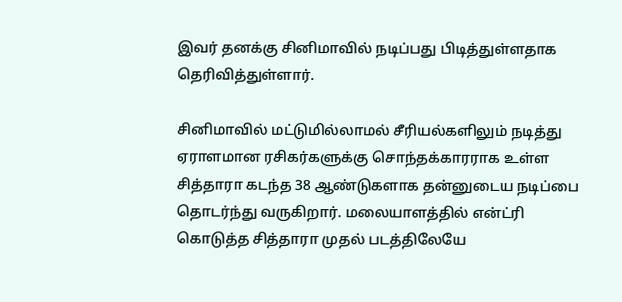இவர் தனக்கு சினிமாவில் நடிப்பது பிடித்துள்ளதாக தெரிவித்துள்ளார்.

சினிமாவில் மட்டுமில்லாமல் சீரியல்களிலும் நடித்து ஏராளமான ரசிகர்களுக்கு சொந்தக்காரராக உள்ள சித்தாரா கடந்த 38 ஆண்டுகளாக தன்னுடைய நடிப்பை தொடர்ந்து வருகிறார். மலையாளத்தில் என்ட்ரி கொடுத்த சித்தாரா முதல் படத்திலேயே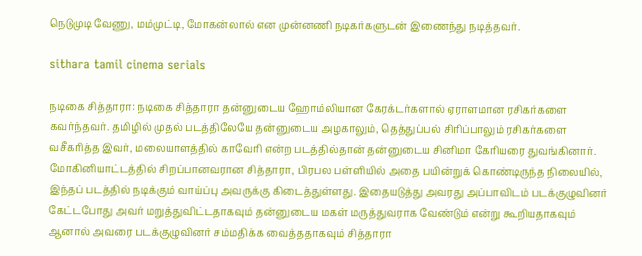நெடுமுடி வேணு, மம்முட்டி, மோகன்லால் என முன்னணி நடிகர்களுடன் இணைந்து நடித்தவர்.

sithara tamil cinema serials

நடிகை சித்தாரா: நடிகை சித்தாரா தன்னுடைய ஹோம்லியான கேரக்டர்களால் ஏராளமான ரசிகர்களை கவர்ந்தவர். தமிழில் முதல் படத்திலேயே தன்னுடைய அழகாலும், தெத்துப்பல் சிரிப்பாலும் ரசிகர்களை வசீகரித்த இவர், மலையாளத்தில் காவேரி என்ற படத்தில்தான் தன்னுடைய சினிமா கேரியரை துவங்கினார். மோகினியாட்டத்தில் சிறப்பானவரான சித்தாரா, பிரபல பள்ளியில் அதை பயின்றுக் கொண்டிருந்த நிலையில், இந்தப் படத்தில் நடிக்கும் வாய்ப்பு அவருக்கு கிடைத்துள்ளது. இதையடுத்து அவரது அப்பாவிடம் படக்குழுவினர் கேட்டபோது அவர் மறுத்துவிட்டதாகவும் தன்னுடைய மகள் மருத்துவராக வேண்டும் என்று கூறியதாகவும் ஆனால் அவரை படக்குழுவினர் சம்மதிக்க வைத்ததாகவும் சித்தாரா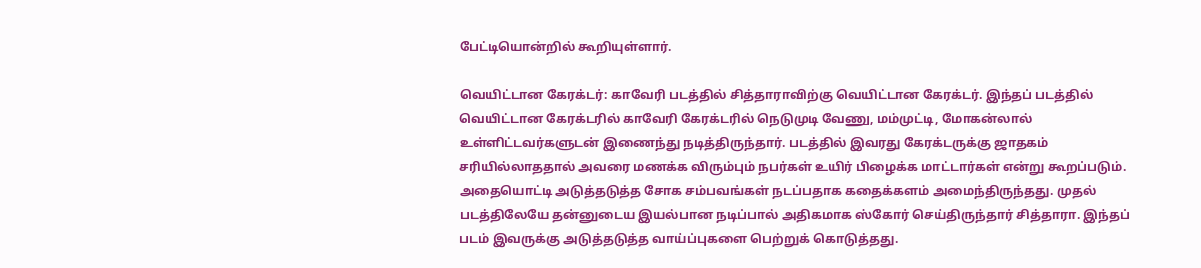பேட்டியொன்றில் கூறியுள்ளார்.

வெயிட்டான கேரக்டர்: காவேரி படத்தில் சித்தாராவிற்கு வெயிட்டான கேரக்டர். இந்தப் படத்தில் வெயிட்டான கேரக்டரில் காவேரி கேரக்டரில் நெடுமுடி வேணு, மம்முட்டி, மோகன்லால் உள்ளிட்டவர்களுடன் இணைந்து நடித்திருந்தார். படத்தில் இவரது கேரக்டருக்கு ஜாதகம் சரியில்லாததால் அவரை மணக்க விரும்பும் நபர்கள் உயிர் பிழைக்க மாட்டார்கள் என்று கூறப்படும். அதையொட்டி அடுத்தடுத்த சோக சம்பவங்கள் நடப்பதாக கதைக்களம் அமைந்திருந்தது. முதல் படத்திலேயே தன்னுடைய இயல்பான நடிப்பால் அதிகமாக ஸ்கோர் செய்திருந்தார் சித்தாரா. இந்தப் படம் இவருக்கு அடுத்தடுத்த வாய்ப்புகளை பெற்றுக் கொடுத்தது.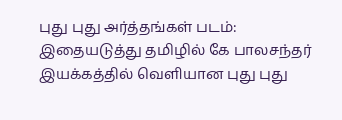புது புது அர்த்தங்கள் படம்: இதையடுத்து தமிழில் கே பாலசந்தர் இயக்கத்தில் வெளியான புது புது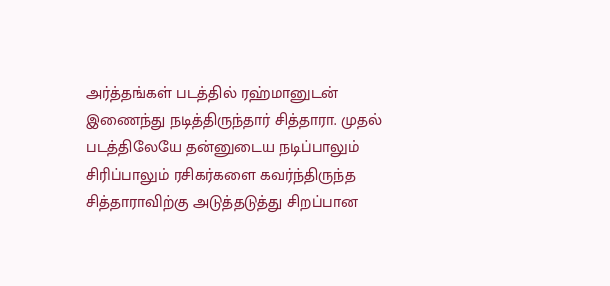அர்த்தங்கள் படத்தில் ரஹ்மானுடன் இணைந்து நடித்திருந்தார் சித்தாரா. முதல் படத்திலேயே தன்னுடைய நடிப்பாலும் சிரிப்பாலும் ரசிகர்களை கவர்ந்திருந்த சித்தாராவிற்கு அடுத்தடுத்து சிறப்பான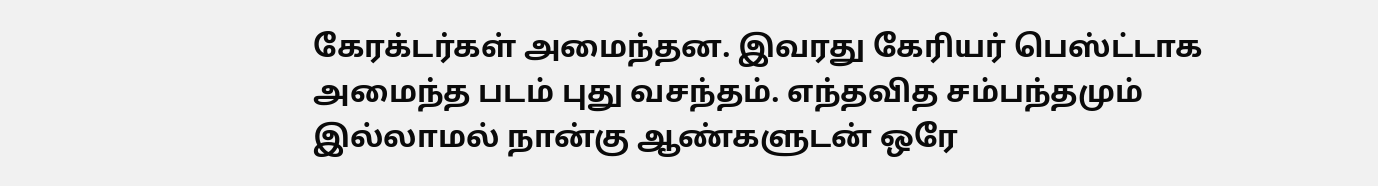கேரக்டர்கள் அமைந்தன. இவரது கேரியர் பெஸ்ட்டாக அமைந்த படம் புது வசந்தம். எந்தவித சம்பந்தமும் இல்லாமல் நான்கு ஆண்களுடன் ஒரே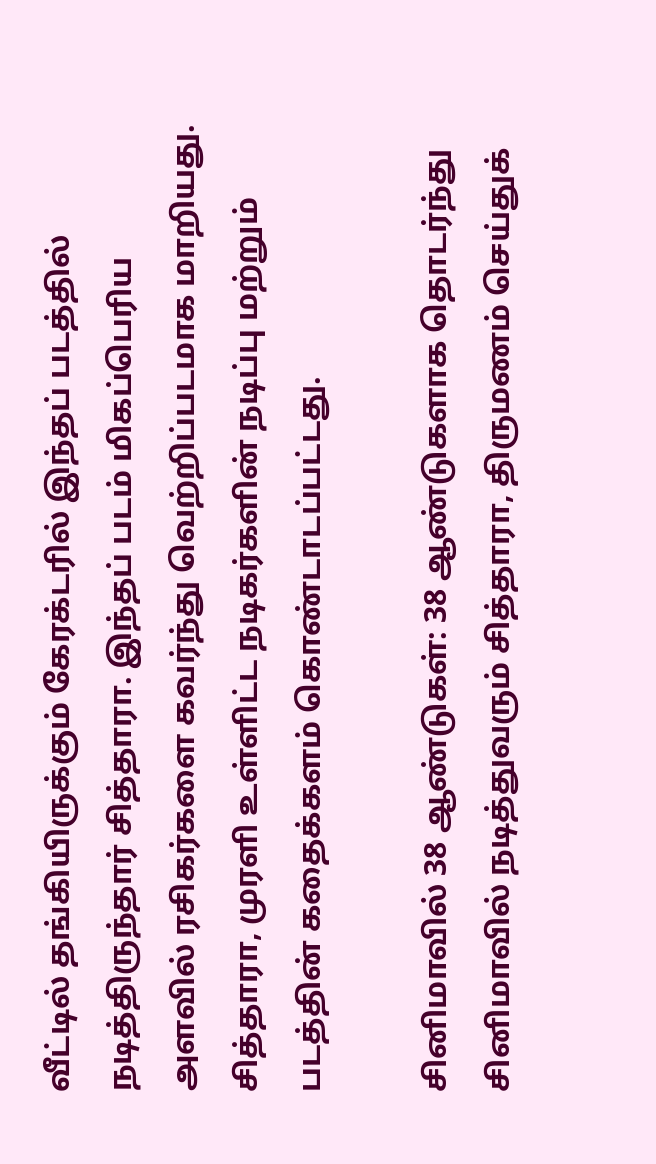வீட்டில் தங்கியிருக்கும் கேரக்டரில் இந்தப் படத்தில் நடித்திருந்தார் சித்தாரா. இந்தப் படம் மிகப்பெரிய அளவில் ரசிகர்களை கவர்ந்து வெற்றிப்படமாக மாறியது. சித்தாரா, முரளி உள்ளிட்ட நடிகர்களின் நடிப்பு மற்றும் படத்தின் கதைக்களம் கொண்டாடப்பட்டது.

சினிமாவில் 38 ஆண்டுகள்: 38 ஆண்டுகளாக தொடர்ந்து சினிமாவில் நடித்துவரும் சித்தாரா, திருமணம் செய்துக்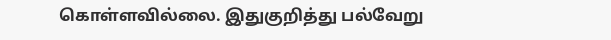கொள்ளவில்லை. இதுகுறித்து பல்வேறு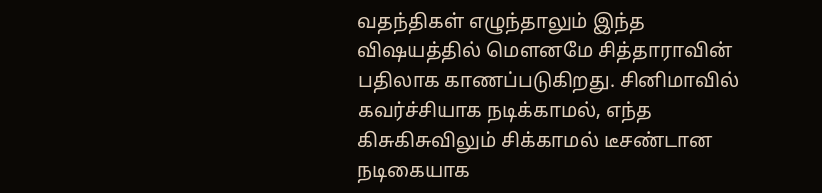வதந்திகள் எழுந்தாலும் இந்த விஷயத்தில் மௌனமே சித்தாராவின் பதிலாக காணப்படுகிறது. சினிமாவில் கவர்ச்சியாக நடிக்காமல், எந்த கிசுகிசுவிலும் சிக்காமல் டீசண்டான நடிகையாக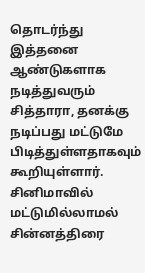தொடர்ந்து இத்தனை ஆண்டுகளாக நடித்துவரும் சித்தாரா, தனக்கு நடிப்பது மட்டுமே பிடித்துள்ளதாகவும் கூறியுள்ளார். சினிமாவில் மட்டுமில்லாமல் சின்னத்திரை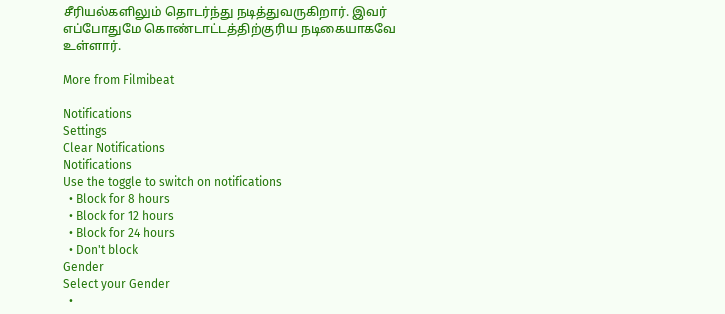சீரியல்களிலும் தொடர்ந்து நடித்துவருகிறார். இவர் எப்போதுமே கொண்டாட்டத்திற்குரிய நடிகையாகவே உள்ளார்.

More from Filmibeat

Notifications
Settings
Clear Notifications
Notifications
Use the toggle to switch on notifications
  • Block for 8 hours
  • Block for 12 hours
  • Block for 24 hours
  • Don't block
Gender
Select your Gender
  •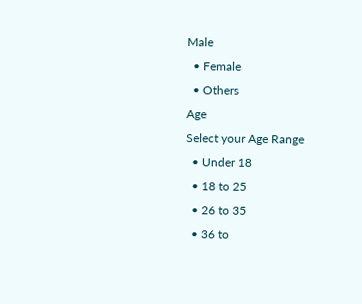Male
  • Female
  • Others
Age
Select your Age Range
  • Under 18
  • 18 to 25
  • 26 to 35
  • 36 to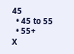45
  • 45 to 55
  • 55+
X